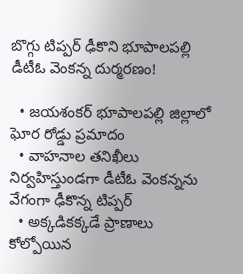బొగ్గు టిప్పర్ ఢీకొని భూపాలపల్లి డీటీఓ వెంకన్న దుర్మరణం!

  • జయశంకర్ భూపాలపల్లి జిల్లాలో ఘోర రోడ్డు ప్రమాదం
  • వాహనాల తనిఖీలు నిర్వహిస్తుండగా డీటీఓ వెంకన్నను వేగంగా ఢీకొన్న టిప్పర్
  • అక్కడికక్కడే ప్రాణాలు కోల్పోయిన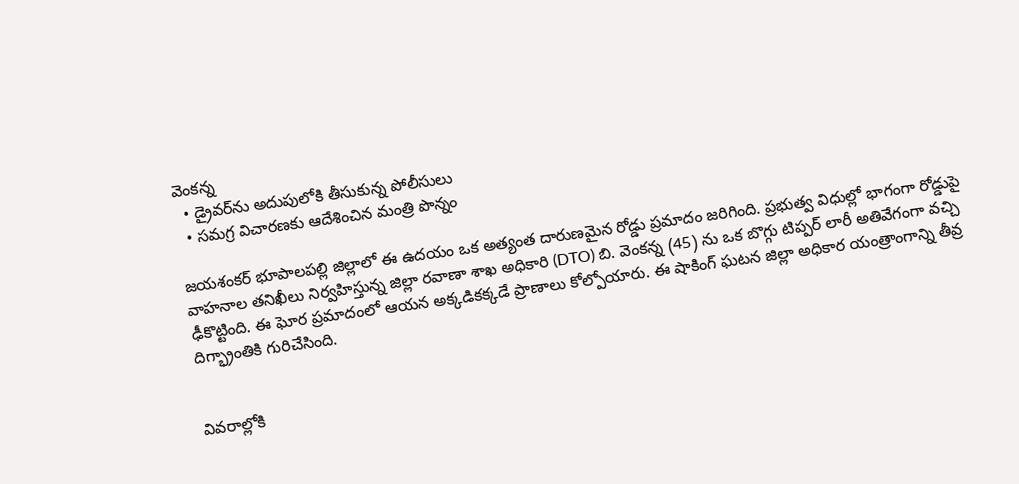వెంకన్న
  • డ్రైవర్‌ను అదుపులోకి తీసుకున్న పోలీసులు
  • సమగ్ర విచారణకు ఆదేశించిన మంత్రి పొన్నం

జయశంకర్ భూపాలపల్లి జిల్లాలో ఈ ఉదయం ఒక అత్యంత దారుణమైన రోడ్డు ప్రమాదం జరిగింది. ప్రభుత్వ విధుల్లో భాగంగా రోడ్డుపై వాహనాల తనిఖీలు నిర్వహిస్తున్న జిల్లా రవాణా శాఖ అధికారి (DTO) బి. వెంకన్న (45) ను ఒక బొగ్గు టిప్పర్ లారీ అతివేగంగా వచ్చి ఢీకొట్టింది. ఈ ఘోర ప్రమాదంలో ఆయన అక్కడికక్కడే ప్రాణాలు కోల్పోయారు. ఈ షాకింగ్ ఘటన జిల్లా అధికార యంత్రాంగాన్ని తీవ్ర దిగ్భ్రాంతికి గురిచేసింది.


వివరాల్లోకి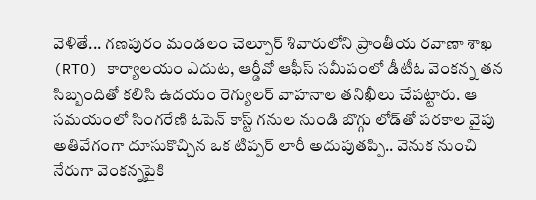వెళితే... గణపురం మండలం చెల్పూర్ శివారులోని ప్రాంతీయ రవాణా శాఖ (RTO) కార్యాలయం ఎదుట, ఆర్డీవో ఆఫీస్ సమీపంలో డీటీఓ వెంకన్న తన సిబ్బందితో కలిసి ఉదయం రెగ్యులర్ వాహనాల తనిఖీలు చేపట్టారు. ఆ సమయంలో సింగరేణి ఓపెన్ కాస్ట్ గనుల నుండి బొగ్గు లోడ్‌తో పరకాల వైపు అతివేగంగా దూసుకొచ్చిన ఒక టిప్పర్ లారీ అదుపుతప్పి.. వెనుక నుంచి నేరుగా వెంకన్నపైకి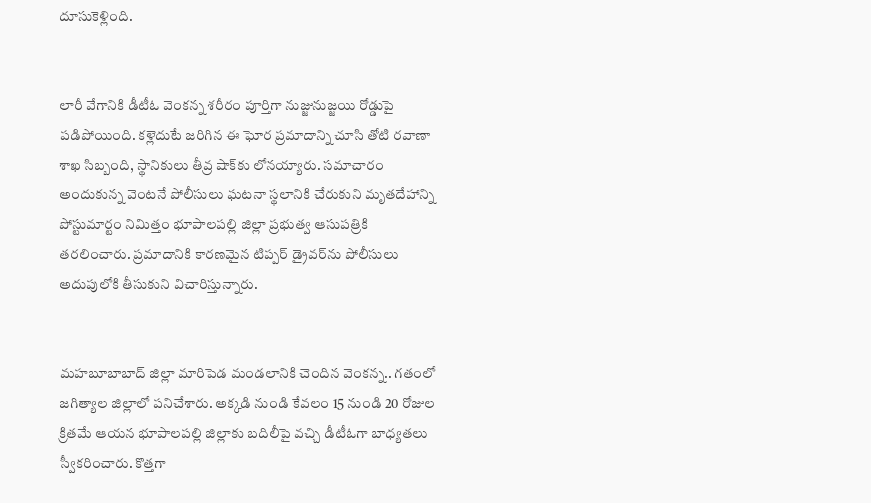దూసుకెళ్లింది.


లారీ వేగానికి డీటీఓ వెంకన్న శరీరం పూర్తిగా నుజ్జునుజ్జయి రోడ్డుపై పడిపోయింది. కళ్లెదుటే జరిగిన ఈ ఘోర ప్రమాదాన్ని చూసి తోటి రవాణా శాఖ సిబ్బంది, స్థానికులు తీవ్ర షాక్‌కు లోనయ్యారు. సమాచారం అందుకున్న వెంటనే పోలీసులు ఘటనా స్థలానికి చేరుకుని మృతదేహాన్ని పోస్టుమార్టం నిమిత్తం భూపాలపల్లి జిల్లా ప్రభుత్వ ఆసుపత్రికి తరలించారు. ప్రమాదానికి కారణమైన టిప్పర్ డ్రైవర్‌ను పోలీసులు అదుపులోకి తీసుకుని విచారిస్తున్నారు.


మహబూబాబాద్ జిల్లా మారిపెడ మండలానికి చెందిన వెంకన్న.. గతంలో జగిత్యాల జిల్లాలో పనిచేశారు. అక్కడి నుండి కేవలం 15 నుండి 20 రోజుల క్రితమే ఆయన భూపాలపల్లి జిల్లాకు బదిలీపై వచ్చి డీటీఓగా బాధ్యతలు స్వీకరించారు. కొత్తగా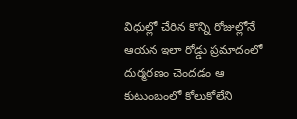విధుల్లో చేరిన కొన్ని రోజుల్లోనే ఆయన ఇలా రోడ్డు ప్రమాదంలో దుర్మరణం చెందడం ఆ కుటుంబంలో కోలుకోలేని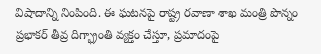విషాదాన్ని నింపింది. ఈ ఘటనపై రాష్ట్ర రవాణా శాఖ మంత్రి పొన్నం ప్రభాకర్ తీవ్ర దిగ్భ్రాంతి వ్యక్తం చేస్తూ, ప్రమాదంపై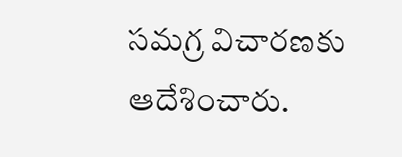సమగ్ర విచారణకు ఆదేశించారు.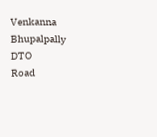Venkanna
Bhupalpally DTO
Road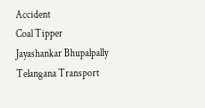Accident
Coal Tipper
Jayashankar Bhupalpally
Telangana Transport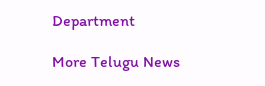Department

More Telugu News